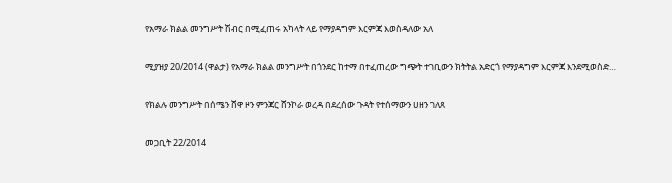የአማራ ክልል መንግሥት ሽብር በሚፈጠሩ አካላት ላይ የማያዳግም እርምጃ እወስዳለው አለ

ሚያዝያ 20/2014 (ዋልታ) የአማራ ክልል መንግሥት በጎንደር ከተማ በተፈጠረው ግጭት ተገቢውን ክትትል አድርጎ የማያዳግም እርምጃ እንደሚወስድ…

የክልሉ መንግሥት በሰሜን ሸዋ ዞን ምንጃር ሸንኮራ ወረዳ በደረሰው ጉዳት የተሰማውን ሀዘን ገለጸ

መጋቢት 22/2014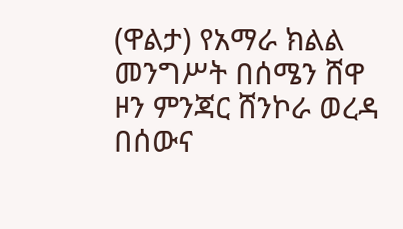(ዋልታ) የአማራ ክልል መንግሥት በሰሜን ሸዋ ዞን ምንጃር ሸንኮራ ወረዳ በሰውና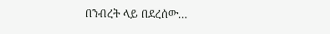በንብረት ላይ በደረሰው…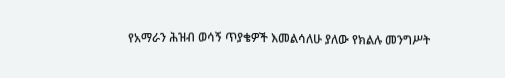የአማራን ሕዝብ ወሳኝ ጥያቄዎች እመልሳለሁ ያለው የክልሉ መንግሥት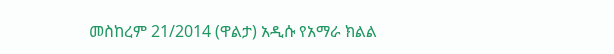መስከረም 21/2014 (ዋልታ) አዲሱ የአማራ ክልል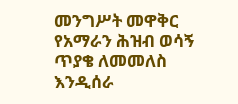መንግሥት መዋቅር የአማራን ሕዝብ ወሳኝ ጥያቄ ለመመለስ እንዲሰራ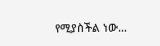የሚያስችል ነው…